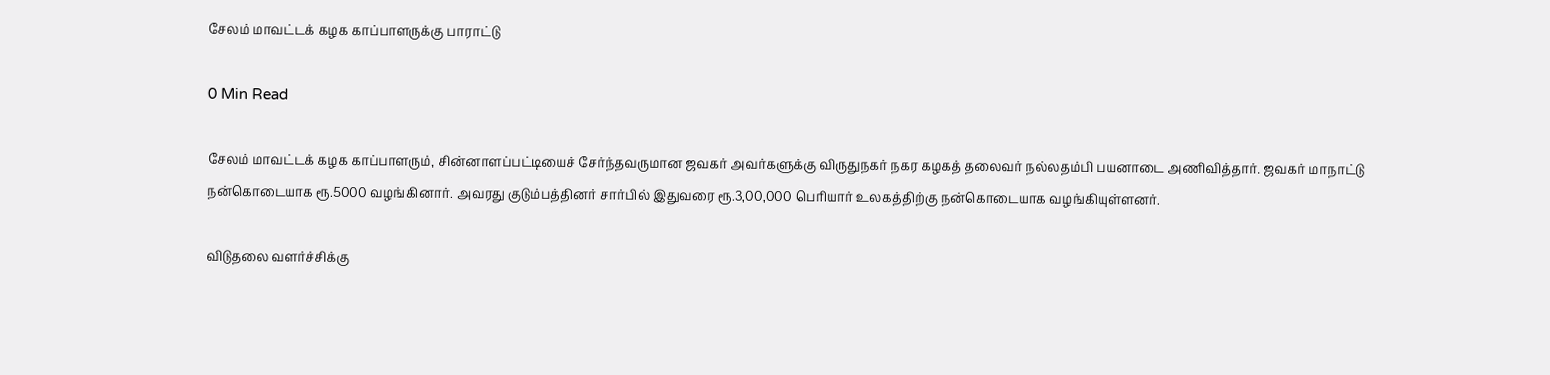சேலம் மாவட்டக் கழக காப்பாளருக்கு பாராட்டு

0 Min Read

சேலம் மாவட்டக் கழக காப்பாளரும், சின்னாளப்பட்டியைச் சேர்ந்தவருமான ஜவகர் அவர்களுக்கு விருதுநகர் நகர கழகத் தலைவர் நல்லதம்பி பயனாடை அணிவித்தார். ஜவகர் மாநாட்டு நன்கொடையாக ரூ.5000 வழங்கினார். அவரது குடும்பத்தினர் சார்பில் இதுவரை ரூ.3,00,000 பெரியார் உலகத்திற்கு நன்கொடையாக வழங்கியுள்ளனர்.

விடுதலை வளர்ச்சிக்கு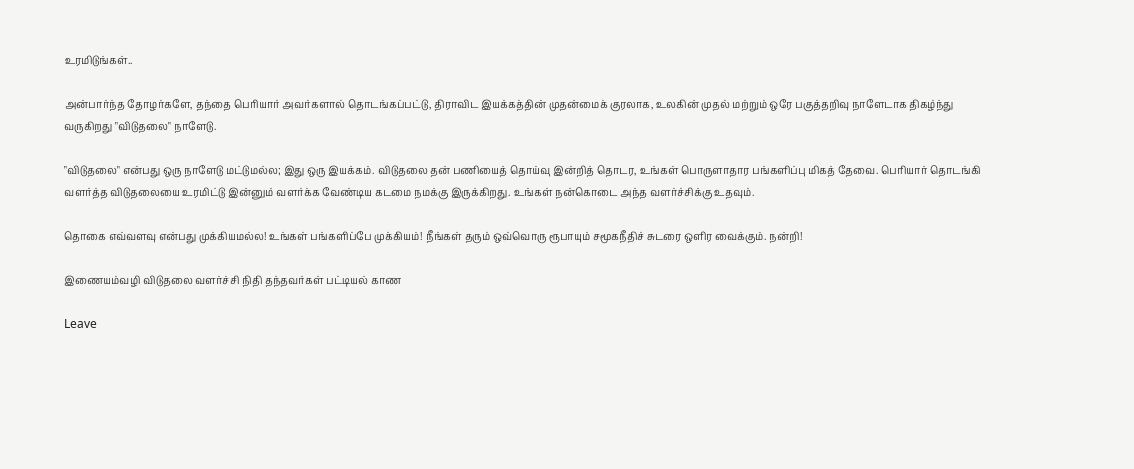உரமிடுங்கள்..

அன்பார்ந்த தோழர்களே, தந்தை பெரியார் அவர்களால் தொடங்கப்பட்டு, திராவிட இயக்கத்தின் முதன்மைக் குரலாக, உலகின் முதல் மற்றும் ஒரே பகுத்தறிவு நாளேடாக திகழ்ந்து வருகிறது "விடுதலை" நாளேடு.

"விடுதலை" என்பது ஒரு நாளேடு மட்டுமல்ல; இது ஒரு இயக்கம். விடுதலை தன் பணியைத் தொய்வு இன்றித் தொடர, உங்கள் பொருளாதார பங்களிப்பு மிகத் தேவை. பெரியார் தொடங்கி வளர்த்த விடுதலையை உரமிட்டு இன்னும் வளர்க்க வேண்டிய கடமை நமக்கு இருக்கிறது. உங்கள் நன்கொடை அந்த வளர்ச்சிக்கு உதவும்.

தொகை எவ்வளவு என்பது முக்கியமல்ல! உங்கள் பங்களிப்பே முக்கியம்! நீங்கள் தரும் ஒவ்வொரு ரூபாயும் சமூகநீதிச் சுடரை ஒளிர வைக்கும். நன்றி!

இணையம்வழி விடுதலை வளர்ச்சி நிதி தந்தவர்கள் பட்டியல் காண

Leave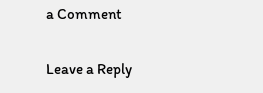a Comment

Leave a Reply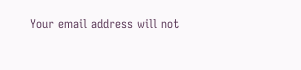Your email address will not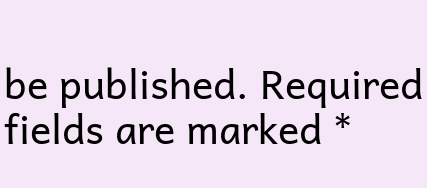be published. Required fields are marked *